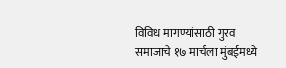विविध मागण्यांसाठी गुरव समाजाचे १७ मार्चला मुंबईमध्ये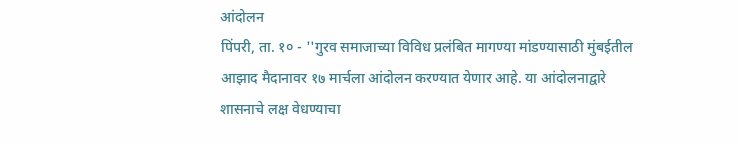आंदोलन
पिंपरी, ता. १० - ''गुरव समाजाच्या विविध प्रलंबित मागण्या मांडण्यासाठी मुंबईतील आझाद मैदानावर १७ मार्चला आंदोलन करण्यात येणार आहे. या आंदोलनाद्वारे शासनाचे लक्ष वेधण्याचा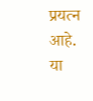प्रयत्न आहे. या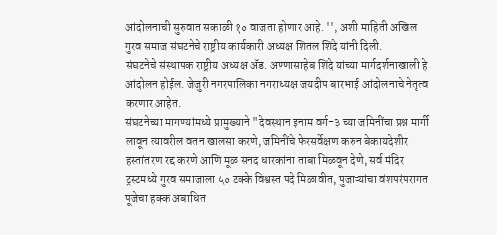आंदोलनाची सुरुवात सकाळी १० वाजता होणार आहे. '', अशी माहिती अखिल गुरव समाज संघटनेचे राष्ट्रीय कार्यकारी अध्यक्ष शितल शिंदे यांनी दिली.
संघटनेचे संस्थापक राष्ट्रीय अध्यक्ष ॲड. अण्णासाहेब शिंदे यांच्या मार्गदर्शनाखाली हे आंदोलन होईल. जेजुरी नगरपालिका नगराध्यक्ष जयदीप बारभाई आंदोलनाचे नेतृत्व करणार आहेत.
संघटनेच्या मागण्यांमध्ये प्रामुख्याने "देवस्थान इनाम वर्ग-३ च्या जमिनींचा प्रश्न मार्गी लावून त्यावरील वतन खालसा करणे, जमिनींचे फेरसर्वेक्षण करुन बेकायदेशीर हस्तांतरण रद्द करणे आणि मूळ सनद धारकांना ताबा मिळवून देणे, सर्व मंदिर ट्रस्टमध्ये गुरव समाजाला ५० टक्के विश्वस्त पदे मिळावीत, पुजाऱ्यांचा वंशपरंपरागत पूजेचा हक्क अबाधित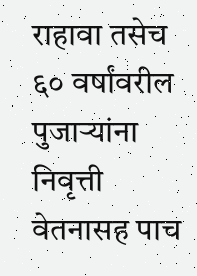राहावा तसेच ६० वर्षांवरील पुजाऱ्यांना निवृत्ती वेतनासह पाच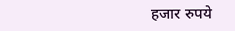हजार रुपये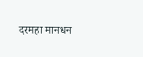दरमहा मानधन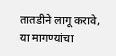तातडीने लागू करावे, या मागण्यांचा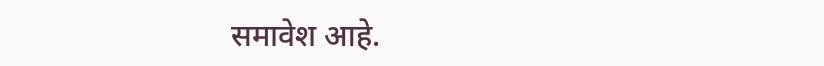समावेश आहे.